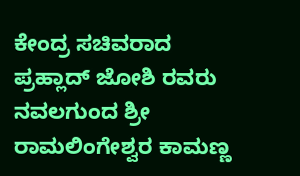ಕೇಂದ್ರ ಸಚಿವರಾದ ಪ್ರಹ್ಲಾದ್ ಜೋಶಿ ರವರು ನವಲಗುಂದ ಶ್ರೀ ರಾಮಲಿಂಗೇಶ್ವರ ಕಾಮಣ್ಣ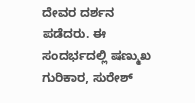ದೇವರ ದರ್ಶನ ಪಡೆದರು. ಈ ಸಂದರ್ಭದಲ್ಲಿ ಷಣ್ಮುಖ ಗುರಿಕಾರ, ಸುರೇಶ್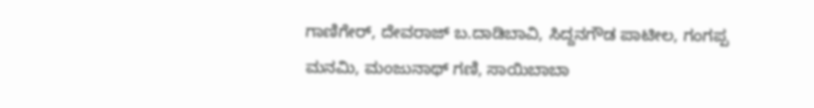ಗಾಣಿಗೇರ್, ದೇವರಾಜ್ ಬ.ದಾಡಿಬಾವಿ, ಸಿದ್ದನಗೌಡ ಪಾಟೀಲ, ಗಂಗಪ್ಪ ಮನಮಿ, ಮಂಜುನಾಥ್ ಗಣಿ, ಸಾಯಿಬಾಬಾ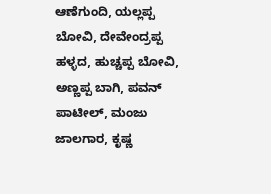ಆಣೆಗುಂದಿ, ಯಲ್ಲಪ್ಪ ಬೋವಿ, ದೇವೇಂದ್ರಪ್ಪ ಹಳ್ಳದ, ಹುಚ್ಚಪ್ಪ ಬೋವಿ, ಅಣ್ಣಪ್ಪ ಬಾಗಿ, ಪವನ್ ಪಾಟೀಲ್, ಮಂಜು ಜಾಲಗಾರ, ಕೃಷ್ಣ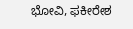ಭೋವಿ, ಫಕೀರೇಶ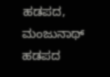ಹಡಪದ, ಮಂಜುನಾಥ್ ಹಡಪದ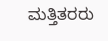ಮತ್ತಿತರರು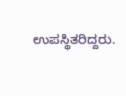ಉಪಸ್ಥಿತರಿದ್ದರು.